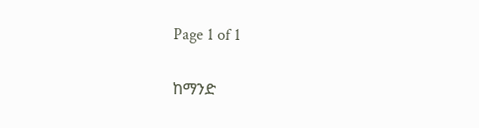Page 1 of 1

ከማንድ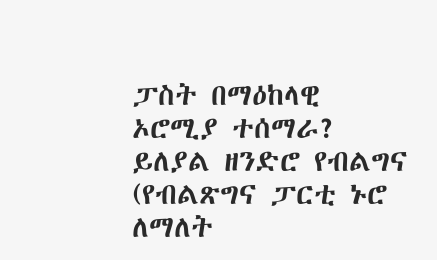ፓስት በማዕከላዊ ኦሮሚያ ተሰማራ? ይለያል ዘንድሮ የብልግና (የብልጽግና ፓርቲ ኑሮ ለማለት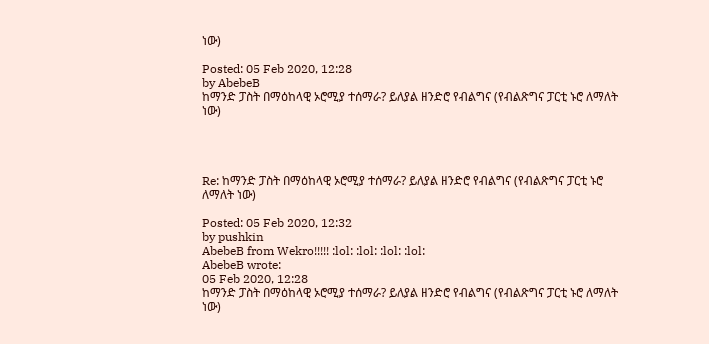ነው)

Posted: 05 Feb 2020, 12:28
by AbebeB
ከማንድ ፓስት በማዕከላዊ ኦሮሚያ ተሰማራ? ይለያል ዘንድሮ የብልግና (የብልጽግና ፓርቲ ኑሮ ለማለት ነው)




Re: ከማንድ ፓስት በማዕከላዊ ኦሮሚያ ተሰማራ? ይለያል ዘንድሮ የብልግና (የብልጽግና ፓርቲ ኑሮ ለማለት ነው)

Posted: 05 Feb 2020, 12:32
by pushkin
AbebeB from Wekro!!!!! :lol: :lol: :lol: :lol:
AbebeB wrote:
05 Feb 2020, 12:28
ከማንድ ፓስት በማዕከላዊ ኦሮሚያ ተሰማራ? ይለያል ዘንድሮ የብልግና (የብልጽግና ፓርቲ ኑሮ ለማለት ነው)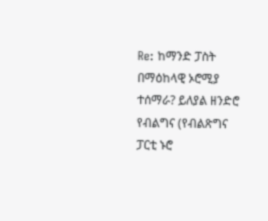Re: ከማንድ ፓስት በማዕከላዊ ኦሮሚያ ተሰማራ? ይለያል ዘንድሮ የብልግና (የብልጽግና ፓርቲ ኑሮ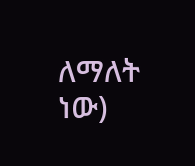ለማለት ነው)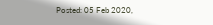Posted: 05 Feb 2020,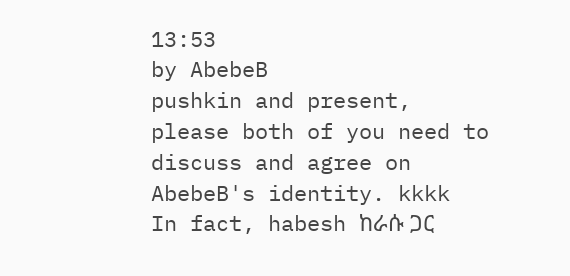13:53
by AbebeB
pushkin and present,
please both of you need to discuss and agree on AbebeB's identity. kkkk
In fact, habesh ከራሱ ጋር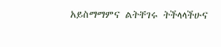አይስማማምና ልትቸገሩ ትችላላችሁና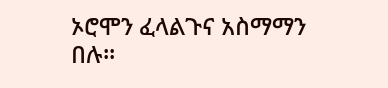ኦሮሞን ፈላልጉና አስማማን በሉ፡፡